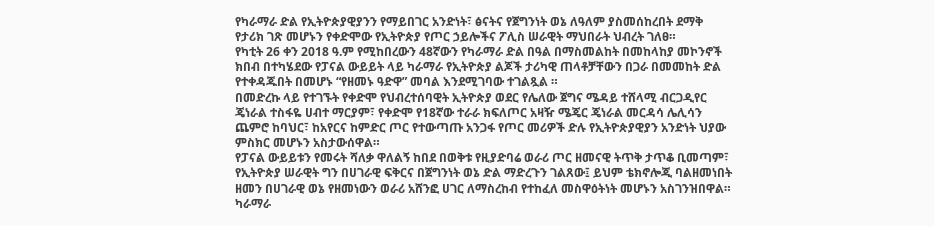የካራማራ ድል የኢትዮጵያዊያንን የማይበገር አንድነት፣ ፅናትና የጀግንነት ወኔ ለዓለም ያስመሰከረበት ደማቅ የታሪክ ገጽ መሆኑን የቀድሞው የኢትዮጵያ የጦር ኃይሎችና ፖሊስ ሠራዊት ማህበራት ህብረት ገለፀ።
የካቲት 26 ቀን 2018 ዓ.ም የሚከበረውን 48ኛውን የካራማራ ድል በዓል በማስመልከት በመከላከያ መኮንኖች ክበብ በተካሄደው የፓናል ውይይት ላይ ካራማራ የኢትዮጵያ ልጆች ታሪካዊ ጠላቶቻቸውን በጋራ በመመከት ድል የተቀዳጁበት በመሆኑ “የዘመኑ ዓድዋ” መባል እንደሚገባው ተገልጿል ።
በመድረኩ ላይ የተገኙት የቀድሞ የህብረተሰባዊት ኢትዮጵያ ወደር የሌለው ጀግና ሜዳይ ተሸላሚ ብርጋዲየር ጄነራል ተስፋዬ ሀብተ ማርያም፣ የቀድሞ የ18ኛው ተራራ ክፍለጦር አዛዥ ሜጄር ጄነራል መርዳሳ ሌሊሳን ጨምሮ ከባህር፣ ከአየርና ከምድር ጦር የተውጣጡ አንጋፋ የጦር መሪዎች ድሉ የኢትዮጵያዊያን አንድነት ህያው ምስክር መሆኑን አስታውሰዋል።
የፓናል ውይይቱን የመሩት ሻለቃ ዋለልኝ ከበደ በወቅቱ የዚያድባሬ ወራሪ ጦር ዘመናዊ ትጥቅ ታጥቆ ቢመጣም፣ የኢትዮጵያ ሠራዊት ግን በሀገራዊ ፍቅርና በጀግንነት ወኔ ድል ማድረጉን ገልጸው፤ ይህም ቴክኖሎጂ ባልዘመነበት ዘመን በሀገራዊ ወኔ የዘመነውን ወራሪ አሸንፎ ሀገር ለማስረከብ የተከፈለ መስዋዕትነት መሆኑን አስገንዝበዋል።
ካራማራ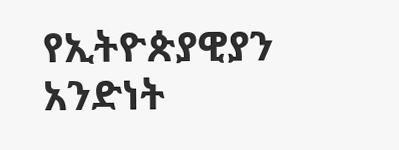የኢትዮጵያዊያን አንድነት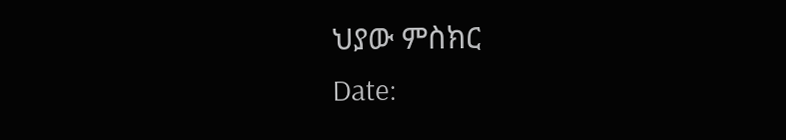ህያው ምስክር
Date: